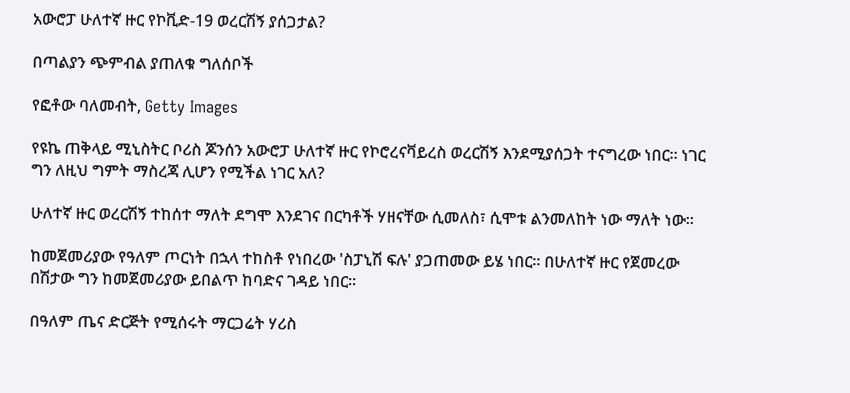አውሮፓ ሁለተኛ ዙር የኮቪድ-19 ወረርሽኝ ያሰጋታል?

በጣልያን ጭምብል ያጠለቁ ግለሰቦች

የፎቶው ባለመብት, Getty Images

የዩኬ ጠቅላይ ሚኒስትር ቦሪስ ጆንሰን አውሮፓ ሁለተኛ ዙር የኮሮረናቫይረስ ወረርሽኝ እንደሚያሰጋት ተናግረው ነበር። ነገር ግን ለዚህ ግምት ማስረጃ ሊሆን የሚችል ነገር አለ?

ሁለተኛ ዙር ወረርሽኝ ተከሰተ ማለት ደግሞ እንደገና በርካቶች ሃዘናቸው ሲመለስ፣ ሲሞቱ ልንመለከት ነው ማለት ነው።

ከመጀመሪያው የዓለም ጦርነት በኋላ ተከስቶ የነበረው 'ስፓኒሽ ፍሉ' ያጋጠመው ይሄ ነበር። በሁለተኛ ዙር የጀመረው በሽታው ግን ከመጀመሪያው ይበልጥ ከባድና ገዳይ ነበር።

በዓለም ጤና ድርጅት የሚሰሩት ማርጋሬት ሃሪስ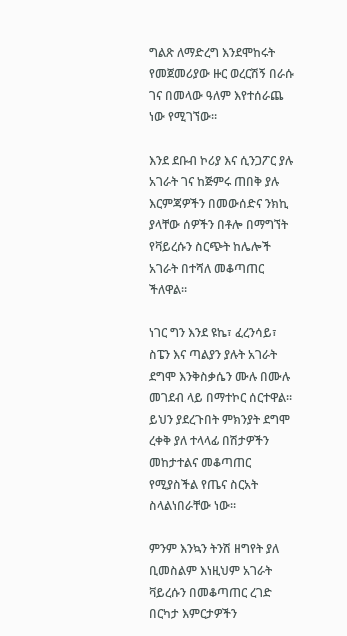ግልጽ ለማድረግ እንደሞከሩት የመጀመሪያው ዙር ወረርሽኝ በራሱ ገና በመላው ዓለም እየተሰራጨ ነው የሚገኘው።

እንደ ደቡብ ኮሪያ እና ሲንጋፖር ያሉ አገራት ገና ከጅምሩ ጠበቅ ያሉ እርምጃዎችን በመውሰድና ንክኪ ያላቸው ሰዎችን በቶሎ በማግኘት የቫይረሱን ስርጭት ከሌሎች አገራት በተሻለ መቆጣጠር ችለዋል።

ነገር ግን እንደ ዩኬ፣ ፈረንሳይ፣ ስፔን እና ጣልያን ያሉት አገራት ደግሞ እንቅስቃሴን ሙሉ በሙሉ መገደብ ላይ በማተኮር ሰርተዋል። ይህን ያደረጉበት ምክንያት ደግሞ ረቀቅ ያለ ተላላፊ በሽታዎችን መከታተልና መቆጣጠር የሚያስችል የጤና ስርአት ስላልነበራቸው ነው።

ምንም እንኳን ትንሽ ዘግየት ያለ ቢመስልም እነዚህም አገራት ቫይረሱን በመቆጣጠር ረገድ በርካታ እምርታዎችን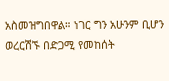አስመዝግበዋል። ነገር ግን አሁንም ቢሆን ወረርሽኙ በድጋሚ የመከሰት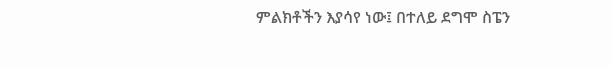ምልክቶችን እያሳየ ነው፤ በተለይ ደግሞ ስፔን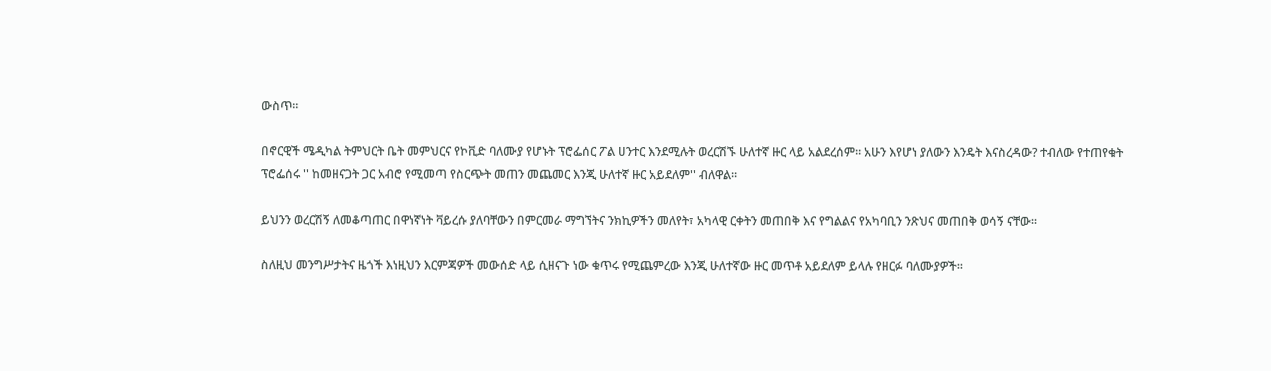ውስጥ።

በኖርዊች ሜዲካል ትምህርት ቤት መምህርና የኮቪድ ባለሙያ የሆኑት ፕሮፌሰር ፖል ሀንተር እንደሚሉት ወረርሽኙ ሁለተኛ ዙር ላይ አልደረሰም። አሁን እየሆነ ያለውን እንዴት እናስረዳው? ተብለው የተጠየቁት ፕሮፌሰሩ '' ከመዘናጋት ጋር አብሮ የሚመጣ የስርጭት መጠን መጨመር እንጂ ሁለተኛ ዙር አይደለም'' ብለዋል።

ይህንን ወረርሽኝ ለመቆጣጠር በዋነኛነት ቫይረሱ ያለባቸውን በምርመራ ማግኘትና ንክኪዎችን መለየት፣ አካላዊ ርቀትን መጠበቅ እና የግልልና የአካባቢን ንጽህና መጠበቅ ወሳኝ ናቸው።

ስለዚህ መንግሥታትና ዜጎች እነዚህን እርምጃዎች መውሰድ ላይ ሲዘናጉ ነው ቁጥሩ የሚጨምረው እንጂ ሁለተኛው ዙር መጥቶ አይደለም ይላሉ የዘርፉ ባለሙያዎች።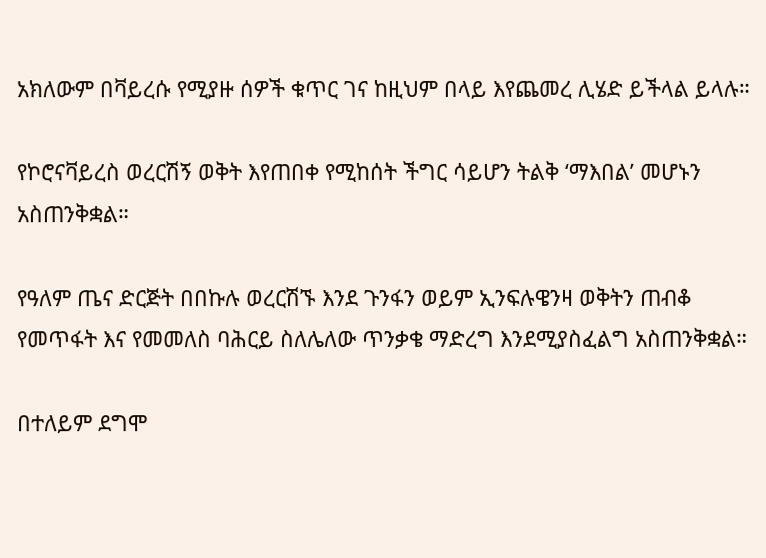አክለውም በቫይረሱ የሚያዙ ሰዎች ቁጥር ገና ከዚህም በላይ እየጨመረ ሊሄድ ይችላል ይላሉ።

የኮሮናቫይረስ ወረርሽኝ ወቅት እየጠበቀ የሚከሰት ችግር ሳይሆን ትልቅ ‘ማእበል’ መሆኑን አስጠንቅቋል።

የዓለም ጤና ድርጅት በበኩሉ ወረርሽኙ እንደ ጉንፋን ወይም ኢንፍሉዌንዛ ወቅትን ጠብቆ የመጥፋት እና የመመለስ ባሕርይ ስለሌለው ጥንቃቄ ማድረግ እንደሚያስፈልግ አስጠንቅቋል።

በተለይም ደግሞ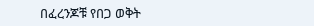በፈረንጆቹ የበጋ ወቅት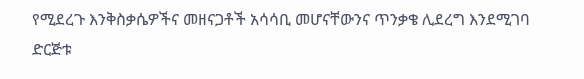የሚደረጉ እንቅስቃሴዎችና መዘናጋቶች አሳሳቢ መሆናቸውንና ጥንቃቄ ሊደረግ እንደሚገባ ድርጅቱ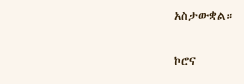አስታውቋል።

ኮሮና